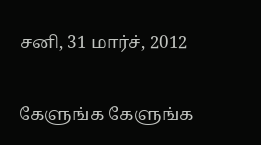சனி, 31 மார்ச், 2012

கேளுங்க கேளுங்க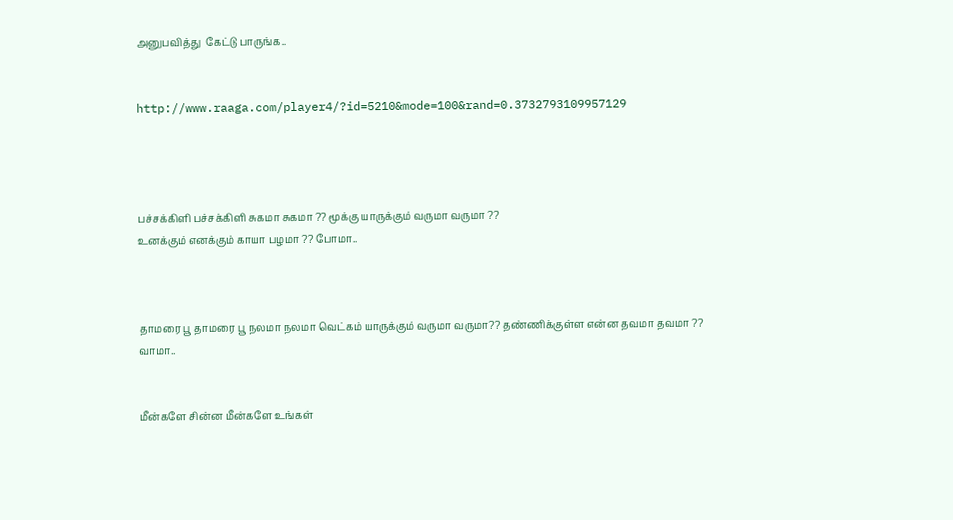அனுபவித்து  கேட்டு பாருங்க..


http://www.raaga.com/player4/?id=5210&mode=100&rand=0.3732793109957129




பச்சக்கிளி பச்சக்கிளி சுகமா சுகமா ?? மூக்கு யாருக்கும் வருமா வருமா ??
உனக்கும் எனக்கும் காயா பழமா ?? போமா..



தாமரை பூ தாமரை பூ நலமா நலமா வெட்கம் யாருக்கும் வருமா வருமா?? தண்ணிக்குள்ள என்ன தவமா தவமா ??  வாமா..


மீன்களே சின்ன மீன்களே உங்கள்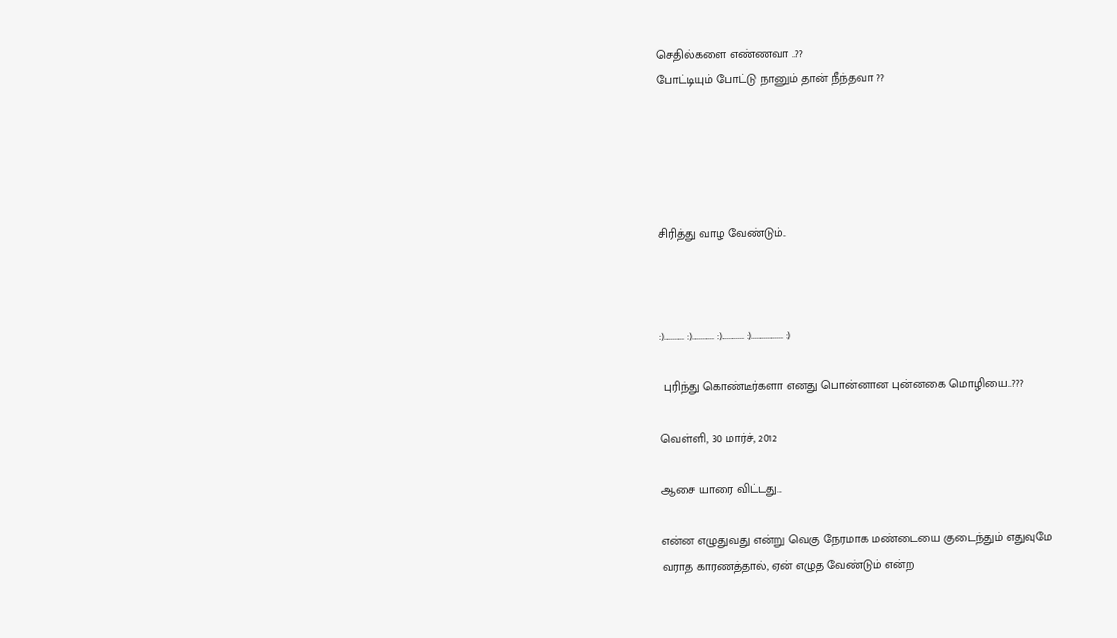செதில்களை எண்ணவா ..??
போட்டியும் போட்டு நானும் தான் நீந்தவா ??





சிரித்து வாழ வேண்டும்..



:)........... :)............ :)............ :)................. :)

 புரிந்து கொண்டீர்களா எனது பொன்னான புன்னகை மொழியை..???

வெள்ளி, 30 மார்ச், 2012

ஆசை யாரை விட்டது...

என்ன எழுதுவது என்று வெகு நேரமாக மண்டையை குடைந்தும் எதுவுமே
வராத காரணத்தால், ஏன் எழுத வேண்டும் என்ற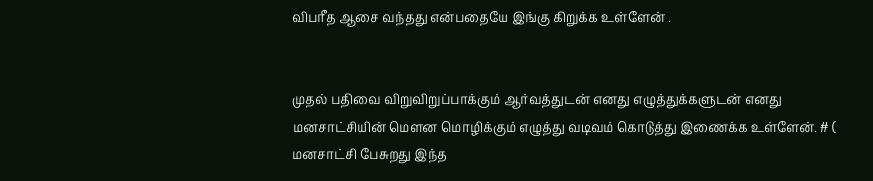விபரீத ஆசை வந்தது என்பதையே இங்கு கிறுக்க உள்ளேன் .


முதல் பதிவை விறுவிறுப்பாக்கும் ஆர்வத்துடன் எனது எழுத்துக்களுடன் எனது
மனசாட்சியின் மௌன மொழிக்கும் எழுத்து வடிவம் கொடுத்து இணைக்க உள்ளேன். # ( மனசாட்சி பேசுறது இந்த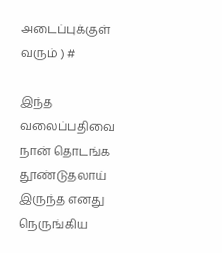அடைப்புக்குள் வரும் ) #

இந்த வலைப்பதிவை நான் தொடங்க தூண்டுதலாய் இருந்த எனது நெருங்கிய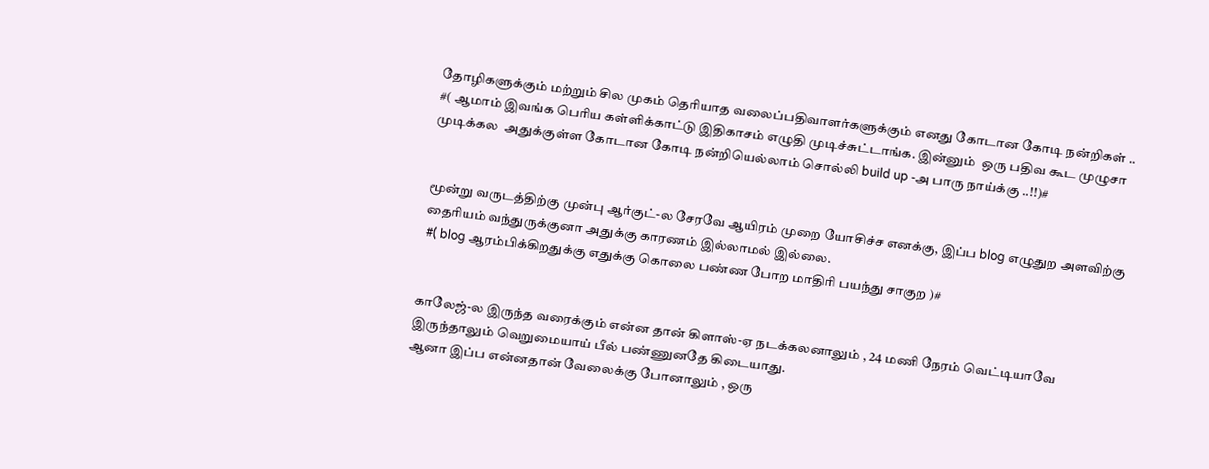தோழிகளுக்கும் மற்றும் சில முகம் தெரியாத வலைப்பதிவாளர்களுக்கும் எனது கோடான கோடி நன்றிகள் ..
#( ஆமாம் இவங்க பெரிய கள்ளிக்காட்டு இதிகாசம் எழுதி முடிச்சுட்டாங்க. இன்னும்  ஒரு பதிவ கூட முழுசா முடிக்கல  அதுக்குள்ள கோடான கோடி நன்றியெல்லாம் சொல்லி build up -அ பாரு நாய்க்கு ..!!)#


மூன்று வருடத்திற்கு முன்பு ஆர்குட்-ல சேரவே ஆயிரம் முறை யோசிச்ச எனக்கு, இப்ப blog எழுதுற அளவிற்கு தைரியம் வந்துருக்குனா அதுக்கு காரணம் இல்லாமல் இல்லை.
 #( blog ஆரம்பிக்கிறதுக்கு எதுக்கு கொலை பண்ண போற மாதிரி பயந்து சாகுற )#


காலேஜ்-ல இருந்த வரைக்கும் என்ன தான் கிளாஸ்-ஏ நடக்கலனாலும் , 24 மணி நேரம் வெட்டியாவே இருந்தாலும் வெறுமையாய் பீல் பண்ணுனதே கிடையாது.
ஆனா இப்ப என்னதான் வேலைக்கு போனாலும் , ஒரு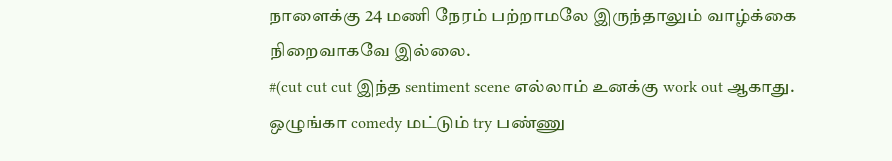நாளைக்கு 24 மணி நேரம் பற்றாமலே இருந்தாலும் வாழ்க்கை நிறைவாகவே இல்லை.
#(cut cut cut இந்த sentiment scene எல்லாம் உனக்கு work out ஆகாது. ஒழுங்கா comedy மட்டும் try பண்ணு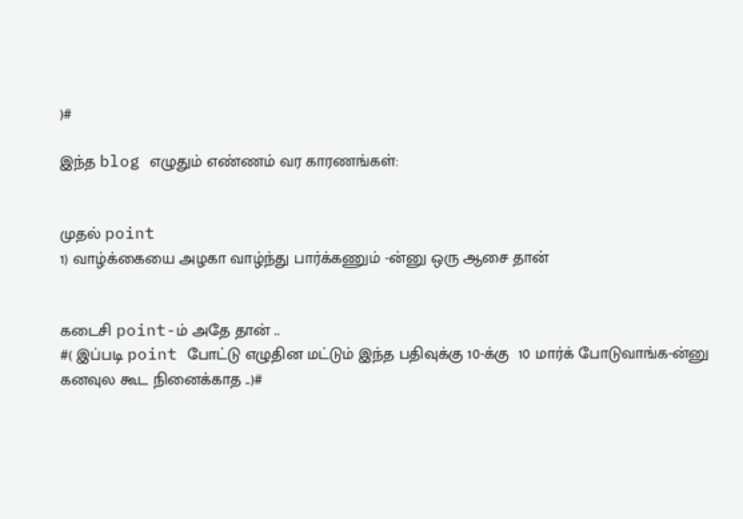)#

இந்த blog எழுதும் எண்ணம் வர காரணங்கள்:


முதல் point
1) வாழ்க்கையை அழகா வாழ்ந்து பார்க்கணும் -ன்னு ஒரு ஆசை தான்


கடைசி point-ம் அதே தான் ..
#( இப்படி point போட்டு எழுதின மட்டும் இந்த பதிவுக்கு 10-க்கு  10 மார்க் போடுவாங்க-ன்னு கனவுல கூட நினைக்காத ..)#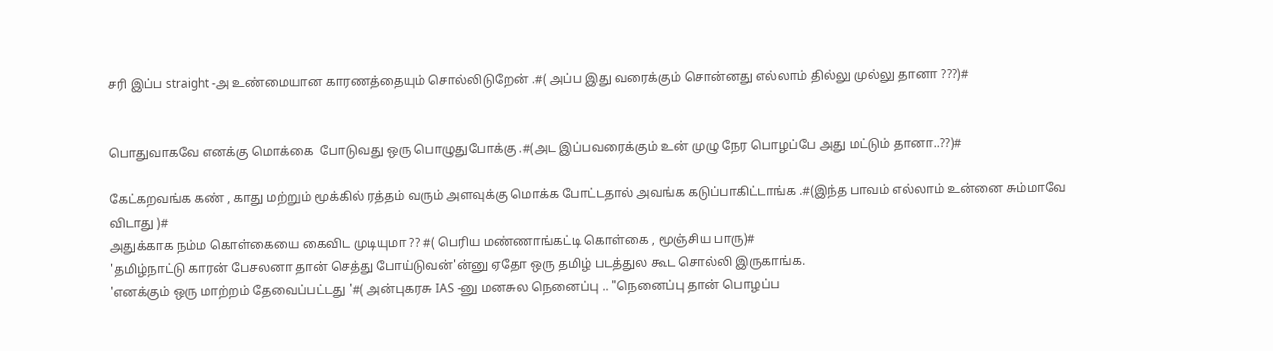சரி இப்ப straight -அ உண்மையான காரணத்தையும் சொல்லிடுறேன் .#( அப்ப இது வரைக்கும் சொன்னது எல்லாம் தில்லு முல்லு தானா ???)#


பொதுவாகவே எனக்கு மொக்கை  போடுவது ஒரு பொழுதுபோக்கு .#(அட இப்பவரைக்கும் உன் முழு நேர பொழப்பே அது மட்டும் தானா..??)#

கேட்கறவங்க கண் , காது மற்றும் மூக்கில் ரத்தம் வரும் அளவுக்கு மொக்க போட்டதால் அவங்க கடுப்பாகிட்டாங்க .#(இந்த பாவம் எல்லாம் உன்னை சும்மாவே விடாது )#
அதுக்காக நம்ம கொள்கையை கைவிட முடியுமா ?? #( பெரிய மண்ணாங்கட்டி கொள்கை , மூஞ்சிய பாரு)#
'தமிழ்நாட்டு காரன் பேசலனா தான் செத்து போய்டுவன்'ன்னு ஏதோ ஒரு தமிழ் படத்துல கூட சொல்லி இருகாங்க.
'எனக்கும் ஒரு மாற்றம் தேவைப்பட்டது '#( அன்புகரசு IAS -னு மனசுல நெனைப்பு .. "நெனைப்பு தான் பொழப்ப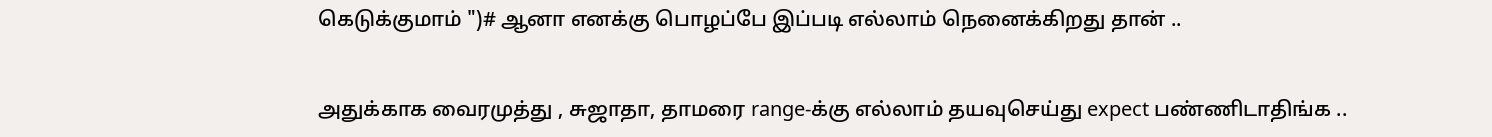கெடுக்குமாம் ")# ஆனா எனக்கு பொழப்பே இப்படி எல்லாம் நெனைக்கிறது தான் ..


அதுக்காக வைரமுத்து , சுஜாதா, தாமரை range-க்கு எல்லாம் தயவுசெய்து expect பண்ணிடாதிங்க ..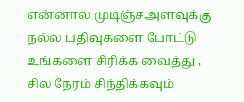என்னால முடிஞ்சஅளவுக்கு நல்ல பதிவுகளை போட்டு உங்களை சிரிக்க வைத்து , சில நேரம் சிந்திக்கவும்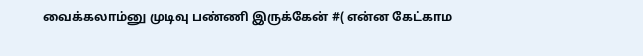வைக்கலாம்னு முடிவு பண்ணி இருக்கேன் #( என்ன கேட்காம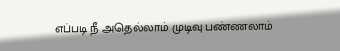எப்படி நீ அதெல்லாம் முடிவு பண்ணலாம்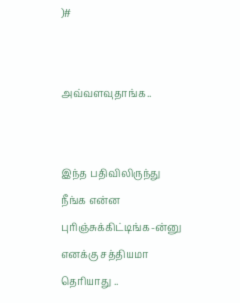)#


அவ்வளவுதாங்க..


இந்த பதிவிலிருந்து நீங்க என்ன புரிஞ்சுக்கிட்டிங்க-ன்னு எனக்கு சத்தியமா தெரியாது ..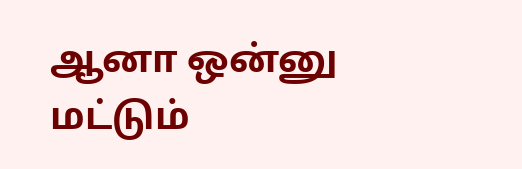ஆனா ஒன்னு மட்டும்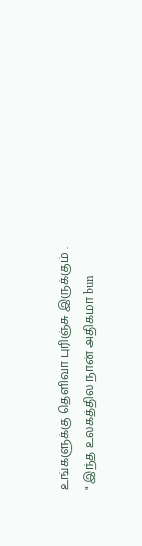உங்களுக்கு தெளிவா புரிஞ்சு இருக்கும் .
" இந்த உலகத்தில நான் அதிகமா bun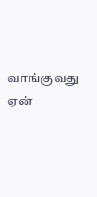வாங்குவது ஏன்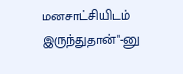மனசாட்சியிடம் இருந்துதான்"-னு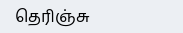தெரிஞ்சு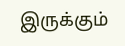இருக்கும்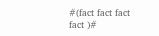#(fact fact fact fact )#